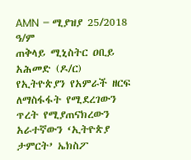AMN – ሚያዝያ 25/2018 ዓ/ም
ጠቅላይ ሚኒስትር ዐቢይ አሕመድ (ዶ/ር) የኢትዮጵያን የአምራች ዘርፍ ለማስፋፋት የሚደረገውን ጥረት የሚያጠናክረውን አራተኛውን ‘ኢትዮጵያ ታምርት’ ኤክስፖ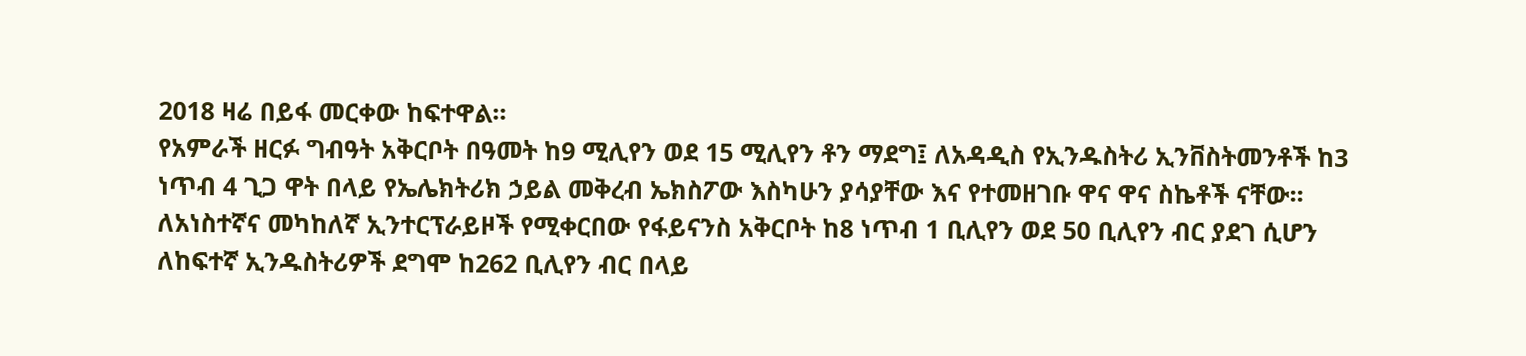2018 ዛሬ በይፋ መርቀው ከፍተዋል።
የአምራች ዘርፉ ግብዓት አቅርቦት በዓመት ከ9 ሚሊየን ወደ 15 ሚሊየን ቶን ማደግ፤ ለአዳዲስ የኢንዱስትሪ ኢንቨስትመንቶች ከ3 ነጥብ 4 ጊጋ ዋት በላይ የኤሌክትሪክ ኃይል መቅረብ ኤክስፖው እስካሁን ያሳያቸው እና የተመዘገቡ ዋና ዋና ስኬቶች ናቸው፡፡
ለአነስተኛና መካከለኛ ኢንተርፕራይዞች የሚቀርበው የፋይናንስ አቅርቦት ከ8 ነጥብ 1 ቢሊየን ወደ 50 ቢሊየን ብር ያደገ ሲሆን ለከፍተኛ ኢንዱስትሪዎች ደግሞ ከ262 ቢሊየን ብር በላይ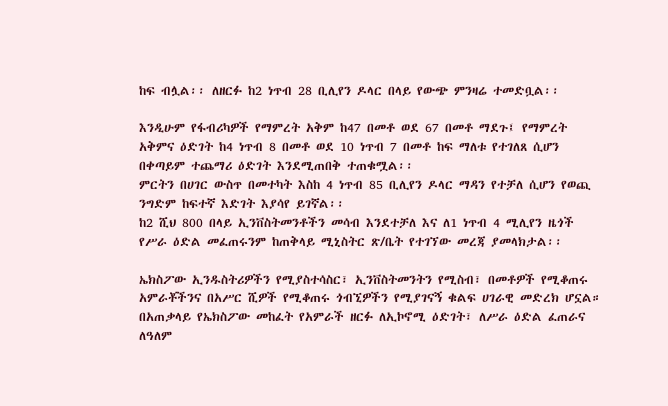ከፍ ብሏል፡፡ ለዘርፉ ከ2 ነጥብ 28 ቢሊየን ዶላር በላይ የውጭ ምንዛሬ ተመድቧል፡፡

እንዲሁም የፋብሪካዎች የማምረት አቅም ከ47 በመቶ ወደ 67 በመቶ ማደጉ፤ የማምረት አቅምና ዕድገት ከ4 ነጥብ 8 በመቶ ወደ 10 ነጥብ 7 በመቶ ከፍ ማለቱ የተገለጸ ሲሆን በቀጣይም ተጨማሪ ዕድገት እንደሚጠበቅ ተጠቁሟል፡፡
ምርትን በሀገር ውስጥ በመተካት እስከ 4 ነጥብ 85 ቢሊየን ዶላር ማዳን የተቻለ ሲሆን የወጪ ንግድም ከፍተኛ እድገት እያሳየ ይገኛል፡፡
ከ2 ሺህ 800 በላይ ኢንቨስትመንቶችን መሳብ እንደተቻለ እና ለ1 ነጥብ 4 ሚሊየን ዜጎች የሥራ ዕድል መፈጠሩንም ከጠቅላይ ሚኒስትር ጽ/ቤት የተገኘው መረጃ ያመላክታል፡፡

ኤክስፖው ኢንዱስትሪዎችን የሚያስተሳስር፣ ኢንቨስትመንትን የሚስብ፣ በመቶዎች የሚቆጠሩ አምራቾችንና በአሥር ሺዎች የሚቆጠሩ ጎብኚዎችን የሚያገናኝ ቁልፍ ሀገራዊ መድረክ ሆኗል።
በአጠቃላይ የኤክስፖው መከፈት የአምራች ዘርፉ ለኢኮኖሚ ዕድገት፣ ለሥራ ዕድል ፈጠራና ለዓለም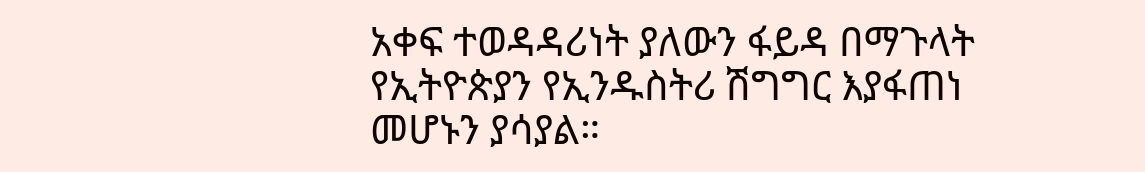አቀፍ ተወዳዳሪነት ያለውን ፋይዳ በማጉላት የኢትዮጵያን የኢንዱስትሪ ሽግግር እያፋጠነ መሆኑን ያሳያል።